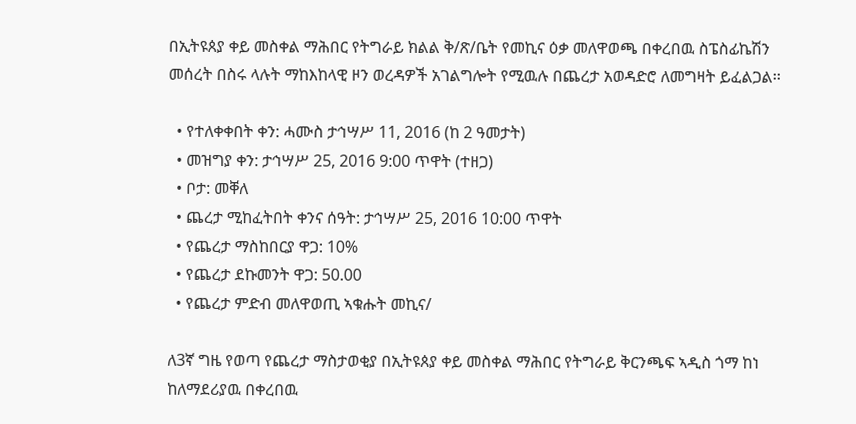በኢትዩጰያ ቀይ መስቀል ማሕበር የትግራይ ክልል ቅ/ጽ/ቤት የመኪና ዕቃ መለዋወጫ በቀረበዉ ስፔስፊኬሽን መሰረት በስሩ ላሉት ማከእከላዊ ዞን ወረዳዎች አገልግሎት የሚዉሉ በጨረታ አወዳድሮ ለመግዛት ይፈልጋል፡፡

  • የተለቀቀበት ቀን: ሓሙስ ታኅሣሥ 11, 2016 (ከ 2 ዓመታት)
  • መዝግያ ቀን: ታኅሣሥ 25, 2016 9:00 ጥዋት (ተዘጋ)
  • ቦታ: መቐለ
  • ጨረታ ሚከፈትበት ቀንና ሰዓት: ታኅሣሥ 25, 2016 10:00 ጥዋት
  • የጨረታ ማስከበርያ ዋጋ: 10%
  • የጨረታ ደኩመንት ዋጋ: 50.00
  • የጨረታ ምድብ መለዋወጢ ኣቁሑት መኪና/

ለ3ኛ ግዜ የወጣ የጨረታ ማስታወቂያ በኢትዩጰያ ቀይ መስቀል ማሕበር የትግራይ ቅርንጫፍ ኣዲስ ጎማ ከነ ከለማደሪያዉ በቀረበዉ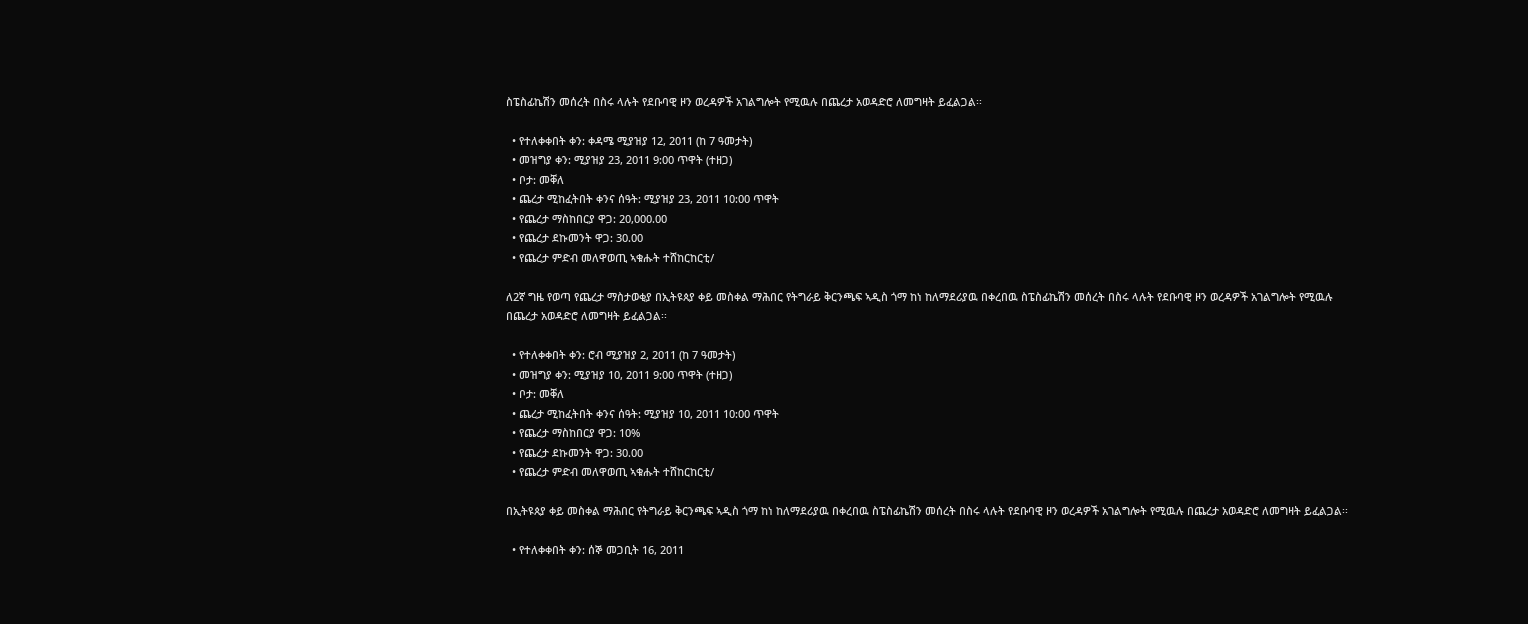ስፔስፊኬሽን መሰረት በስሩ ላሉት የደቡባዊ ዞን ወረዳዎች አገልግሎት የሚዉሉ በጨረታ አወዳድሮ ለመግዛት ይፈልጋል፡፡

  • የተለቀቀበት ቀን: ቀዳሜ ሚያዝያ 12, 2011 (ከ 7 ዓመታት)
  • መዝግያ ቀን: ሚያዝያ 23, 2011 9:00 ጥዋት (ተዘጋ)
  • ቦታ: መቐለ
  • ጨረታ ሚከፈትበት ቀንና ሰዓት: ሚያዝያ 23, 2011 10:00 ጥዋት
  • የጨረታ ማስከበርያ ዋጋ: 20,000.00
  • የጨረታ ደኩመንት ዋጋ: 30.00
  • የጨረታ ምድብ መለዋወጢ ኣቁሑት ተሸከርከርቲ/

ለ2ኛ ግዜ የወጣ የጨረታ ማስታወቂያ በኢትዩጰያ ቀይ መስቀል ማሕበር የትግራይ ቅርንጫፍ ኣዲስ ጎማ ከነ ከለማደሪያዉ በቀረበዉ ስፔስፊኬሽን መሰረት በስሩ ላሉት የደቡባዊ ዞን ወረዳዎች አገልግሎት የሚዉሉ በጨረታ አወዳድሮ ለመግዛት ይፈልጋል፡፡

  • የተለቀቀበት ቀን: ሮብ ሚያዝያ 2, 2011 (ከ 7 ዓመታት)
  • መዝግያ ቀን: ሚያዝያ 10, 2011 9:00 ጥዋት (ተዘጋ)
  • ቦታ: መቐለ
  • ጨረታ ሚከፈትበት ቀንና ሰዓት: ሚያዝያ 10, 2011 10:00 ጥዋት
  • የጨረታ ማስከበርያ ዋጋ: 10%
  • የጨረታ ደኩመንት ዋጋ: 30.00
  • የጨረታ ምድብ መለዋወጢ ኣቁሑት ተሸከርከርቲ/

በኢትዩጰያ ቀይ መስቀል ማሕበር የትግራይ ቅርንጫፍ ኣዲስ ጎማ ከነ ከለማደሪያዉ በቀረበዉ ስፔስፊኬሽን መሰረት በስሩ ላሉት የደቡባዊ ዞን ወረዳዎች አገልግሎት የሚዉሉ በጨረታ አወዳድሮ ለመግዛት ይፈልጋል፡፡

  • የተለቀቀበት ቀን: ሰኞ መጋቢት 16, 2011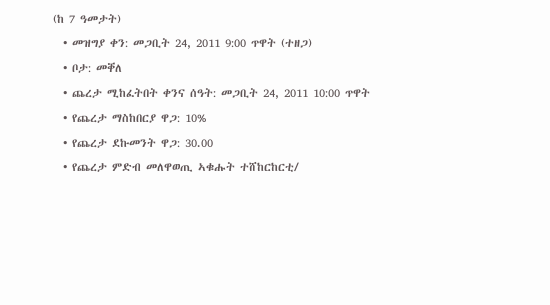(ከ 7 ዓመታት)
  • መዝግያ ቀን: መጋቢት 24, 2011 9:00 ጥዋት (ተዘጋ)
  • ቦታ: መቐለ
  • ጨረታ ሚከፈትበት ቀንና ሰዓት: መጋቢት 24, 2011 10:00 ጥዋት
  • የጨረታ ማስከበርያ ዋጋ: 10%
  • የጨረታ ደኩመንት ዋጋ: 30.00
  • የጨረታ ምድብ መለዋወጢ ኣቁሑት ተሸከርከርቲ/